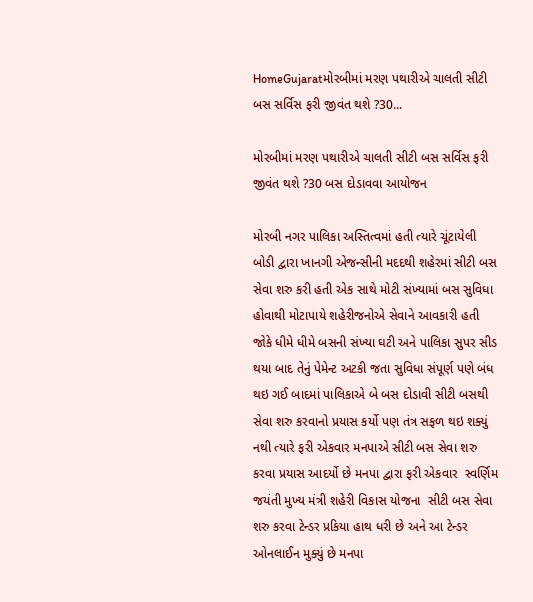HomeGujaratમોરબીમાં મરણ પથારીએ ચાલતી સીટી બસ સર્વિસ ફરી જીવંત થશે ?30...

મોરબીમાં મરણ પથારીએ ચાલતી સીટી બસ સર્વિસ ફરી જીવંત થશે ?30 બસ દોડાવવા આયોજન

મોરબી નગર પાલિકા અસ્તિત્વમાં હતી ત્યારે ચૂંટાયેલી બોડી દ્વારા ખાનગી એજન્સીની મદદથી શહેરમાં સીટી બસ સેવા શરુ કરી હતી એક સાથે મોટી સંખ્યામાં બસ સુવિધા હોવાથી મોટાપાયે શહેરીજનોએ સેવાને આવકારી હતી જોકે ધીમે ધીમે બસની સંખ્યા ઘટી અને પાલિકા સુપર સીડ થયા બાદ તેનું પેમેન્ટ અટકી જતા સુવિધા સંપૂર્ણ પણે બંધ થઇ ગઈ બાદમાં પાલિકાએ બે બસ દોડાવી સીટી બસથી સેવા શરુ કરવાનો પ્રયાસ કર્યો પણ તંત્ર સફળ થઇ શક્યું નથી ત્યારે ફરી એકવાર મનપાએ સીટી બસ સેવા શરુ કરવા પ્રયાસ આદર્યો છે મનપા દ્વારા ફરી એકવાર  સ્વર્ણિમ જયંતી મુખ્ય મંત્રી શહેરી વિકાસ યોજના  સીટી બસ સેવા શરુ કરવા ટેન્ડર પ્રકિયા હાથ ધરી છે અને આ ટેન્ડર ઓનલાઈન મુક્યું છે મનપા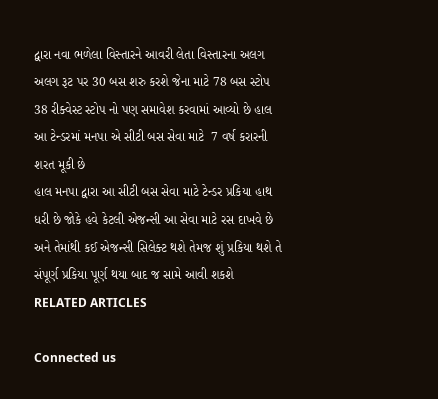દ્વારા નવા ભળેલા વિસ્તારને આવરી લેતા વિસ્તારના અલગ અલગ રૂટ પર 30 બસ શરુ કરશે જેના માટે 78 બસ સ્ટોપ 38 રીક્વેસ્ટ સ્ટોપ નો પણ સમાવેશ કરવામાં આવ્યો છે હાલ આ ટેન્ડરમાં મનપા એ સીટી બસ સેવા માટે  7 વર્ષ કરારની શરત મૂકી છે
હાલ મનપા દ્વારા આ સીટી બસ સેવા માટે ટેન્ડર પ્રકિયા હાથ ધરી છે જોકે હવે કેટલી એજન્સી આ સેવા માટે રસ દાખવે છે અને તેમાંથી કઈ એજન્સી સિલેક્ટ થશે તેમજ શું પ્રકિયા થશે તે સંપૂર્ણ પ્રકિયા પૂર્ણ થયા બાદ જ સામે આવી શકશે
RELATED ARTICLES

Connected us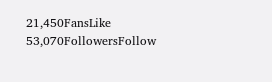21,450FansLike
53,070FollowersFollow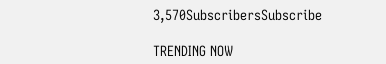3,570SubscribersSubscribe

TRENDING NOW